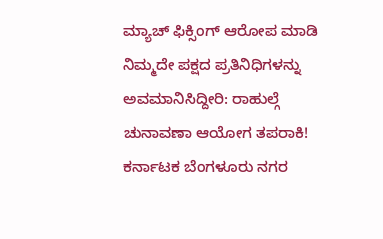ಮ್ಯಾಚ್ ಫಿಕ್ಸಿಂಗ್ ಆರೋಪ ಮಾಡಿ ನಿಮ್ಮದೇ ಪಕ್ಷದ ಪ್ರತಿನಿಧಿಗಳನ್ನು ಅವಮಾನಿಸಿದ್ದೀರಿ: ರಾಹುಲ್ಗೆ ಚುನಾವಣಾ ಆಯೋಗ ತಪರಾಕಿ! ಕರ್ನಾಟಕ ಬೆಂಗಳೂರು ನಗರ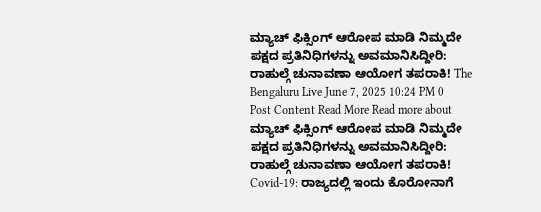ಮ್ಯಾಚ್ ಫಿಕ್ಸಿಂಗ್ ಆರೋಪ ಮಾಡಿ ನಿಮ್ಮದೇ ಪಕ್ಷದ ಪ್ರತಿನಿಧಿಗಳನ್ನು ಅವಮಾನಿಸಿದ್ದೀರಿ: ರಾಹುಲ್ಗೆ ಚುನಾವಣಾ ಆಯೋಗ ತಪರಾಕಿ! The Bengaluru Live June 7, 2025 10:24 PM 0 Post Content Read More Read more about ಮ್ಯಾಚ್ ಫಿಕ್ಸಿಂಗ್ ಆರೋಪ ಮಾಡಿ ನಿಮ್ಮದೇ ಪಕ್ಷದ ಪ್ರತಿನಿಧಿಗಳನ್ನು ಅವಮಾನಿಸಿದ್ದೀರಿ: ರಾಹುಲ್ಗೆ ಚುನಾವಣಾ ಆಯೋಗ ತಪರಾಕಿ!
Covid-19: ರಾಜ್ಯದಲ್ಲಿ ಇಂದು ಕೊರೋನಾಗೆ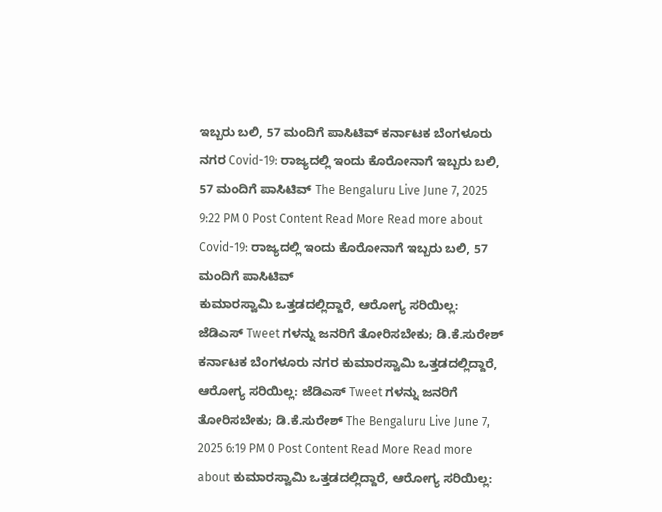ಇಬ್ಬರು ಬಲಿ, 57 ಮಂದಿಗೆ ಪಾಸಿಟಿವ್ ಕರ್ನಾಟಕ ಬೆಂಗಳೂರು ನಗರ Covid-19: ರಾಜ್ಯದಲ್ಲಿ ಇಂದು ಕೊರೋನಾಗೆ ಇಬ್ಬರು ಬಲಿ, 57 ಮಂದಿಗೆ ಪಾಸಿಟಿವ್ The Bengaluru Live June 7, 2025 9:22 PM 0 Post Content Read More Read more about Covid-19: ರಾಜ್ಯದಲ್ಲಿ ಇಂದು ಕೊರೋನಾಗೆ ಇಬ್ಬರು ಬಲಿ, 57 ಮಂದಿಗೆ ಪಾಸಿಟಿವ್
ಕುಮಾರಸ್ವಾಮಿ ಒತ್ತಡದಲ್ಲಿದ್ದಾರೆ, ಆರೋಗ್ಯ ಸರಿಯಿಲ್ಲ: ಜೆಡಿಎಸ್ Tweet ಗಳನ್ನು ಜನರಿಗೆ ತೋರಿಸಬೇಕು; ಡಿ.ಕೆ.ಸುರೇಶ್ ಕರ್ನಾಟಕ ಬೆಂಗಳೂರು ನಗರ ಕುಮಾರಸ್ವಾಮಿ ಒತ್ತಡದಲ್ಲಿದ್ದಾರೆ, ಆರೋಗ್ಯ ಸರಿಯಿಲ್ಲ: ಜೆಡಿಎಸ್ Tweet ಗಳನ್ನು ಜನರಿಗೆ ತೋರಿಸಬೇಕು; ಡಿ.ಕೆ.ಸುರೇಶ್ The Bengaluru Live June 7, 2025 6:19 PM 0 Post Content Read More Read more about ಕುಮಾರಸ್ವಾಮಿ ಒತ್ತಡದಲ್ಲಿದ್ದಾರೆ, ಆರೋಗ್ಯ ಸರಿಯಿಲ್ಲ: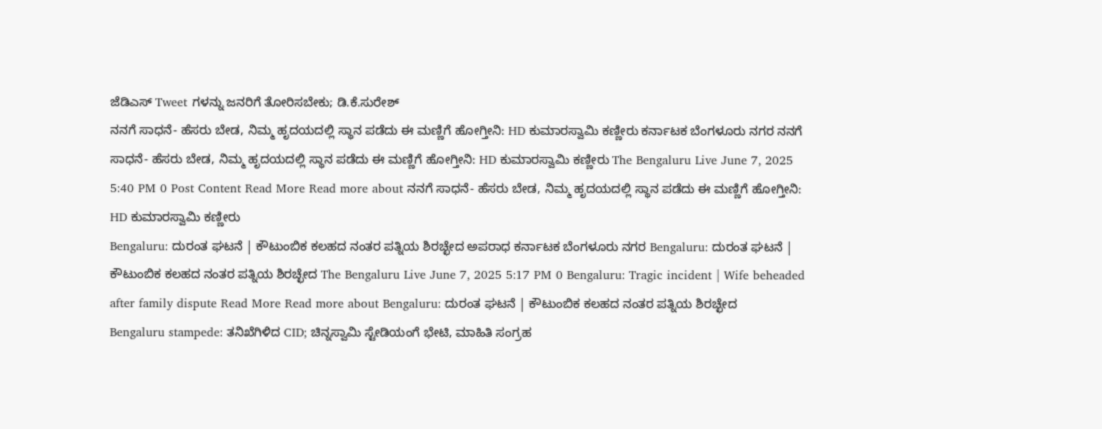ಜೆಡಿಎಸ್ Tweet ಗಳನ್ನು ಜನರಿಗೆ ತೋರಿಸಬೇಕು; ಡಿ.ಕೆ.ಸುರೇಶ್
ನನಗೆ ಸಾಧನೆ- ಹೆಸರು ಬೇಡ, ನಿಮ್ಮ ಹೃದಯದಲ್ಲಿ ಸ್ಥಾನ ಪಡೆದು ಈ ಮಣ್ಣಿಗೆ ಹೋಗ್ತೀನಿ: HD ಕುಮಾರಸ್ವಾಮಿ ಕಣ್ಣೀರು ಕರ್ನಾಟಕ ಬೆಂಗಳೂರು ನಗರ ನನಗೆ ಸಾಧನೆ- ಹೆಸರು ಬೇಡ, ನಿಮ್ಮ ಹೃದಯದಲ್ಲಿ ಸ್ಥಾನ ಪಡೆದು ಈ ಮಣ್ಣಿಗೆ ಹೋಗ್ತೀನಿ: HD ಕುಮಾರಸ್ವಾಮಿ ಕಣ್ಣೀರು The Bengaluru Live June 7, 2025 5:40 PM 0 Post Content Read More Read more about ನನಗೆ ಸಾಧನೆ- ಹೆಸರು ಬೇಡ, ನಿಮ್ಮ ಹೃದಯದಲ್ಲಿ ಸ್ಥಾನ ಪಡೆದು ಈ ಮಣ್ಣಿಗೆ ಹೋಗ್ತೀನಿ: HD ಕುಮಾರಸ್ವಾಮಿ ಕಣ್ಣೀರು
Bengaluru: ದುರಂತ ಘಟನೆ | ಕೌಟುಂಬಿಕ ಕಲಹದ ನಂತರ ಪತ್ನಿಯ ಶಿರಚ್ಛೇದ ಅಪರಾಧ ಕರ್ನಾಟಕ ಬೆಂಗಳೂರು ನಗರ Bengaluru: ದುರಂತ ಘಟನೆ | ಕೌಟುಂಬಿಕ ಕಲಹದ ನಂತರ ಪತ್ನಿಯ ಶಿರಚ್ಛೇದ The Bengaluru Live June 7, 2025 5:17 PM 0 Bengaluru: Tragic incident | Wife beheaded after family dispute Read More Read more about Bengaluru: ದುರಂತ ಘಟನೆ | ಕೌಟುಂಬಿಕ ಕಲಹದ ನಂತರ ಪತ್ನಿಯ ಶಿರಚ್ಛೇದ
Bengaluru stampede: ತನಿಖೆಗಿಳಿದ CID; ಚಿನ್ನಸ್ವಾಮಿ ಸ್ಟೇಡಿಯಂಗೆ ಭೇಟಿ, ಮಾಹಿತಿ ಸಂಗ್ರಹ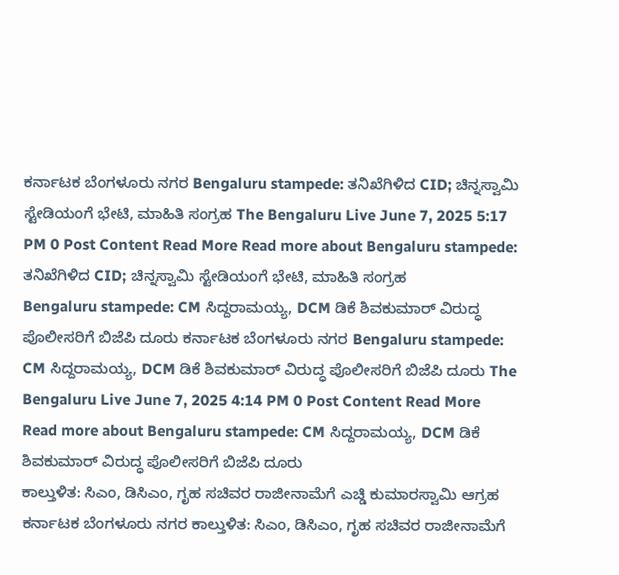ಕರ್ನಾಟಕ ಬೆಂಗಳೂರು ನಗರ Bengaluru stampede: ತನಿಖೆಗಿಳಿದ CID; ಚಿನ್ನಸ್ವಾಮಿ ಸ್ಟೇಡಿಯಂಗೆ ಭೇಟಿ, ಮಾಹಿತಿ ಸಂಗ್ರಹ The Bengaluru Live June 7, 2025 5:17 PM 0 Post Content Read More Read more about Bengaluru stampede: ತನಿಖೆಗಿಳಿದ CID; ಚಿನ್ನಸ್ವಾಮಿ ಸ್ಟೇಡಿಯಂಗೆ ಭೇಟಿ, ಮಾಹಿತಿ ಸಂಗ್ರಹ
Bengaluru stampede: CM ಸಿದ್ದರಾಮಯ್ಯ, DCM ಡಿಕೆ ಶಿವಕುಮಾರ್ ವಿರುದ್ಧ ಪೊಲೀಸರಿಗೆ ಬಿಜೆಪಿ ದೂರು ಕರ್ನಾಟಕ ಬೆಂಗಳೂರು ನಗರ Bengaluru stampede: CM ಸಿದ್ದರಾಮಯ್ಯ, DCM ಡಿಕೆ ಶಿವಕುಮಾರ್ ವಿರುದ್ಧ ಪೊಲೀಸರಿಗೆ ಬಿಜೆಪಿ ದೂರು The Bengaluru Live June 7, 2025 4:14 PM 0 Post Content Read More Read more about Bengaluru stampede: CM ಸಿದ್ದರಾಮಯ್ಯ, DCM ಡಿಕೆ ಶಿವಕುಮಾರ್ ವಿರುದ್ಧ ಪೊಲೀಸರಿಗೆ ಬಿಜೆಪಿ ದೂರು
ಕಾಲ್ತುಳಿತ: ಸಿಎಂ, ಡಿಸಿಎಂ, ಗೃಹ ಸಚಿವರ ರಾಜೀನಾಮೆಗೆ ಎಚ್ಡಿ ಕುಮಾರಸ್ವಾಮಿ ಆಗ್ರಹ ಕರ್ನಾಟಕ ಬೆಂಗಳೂರು ನಗರ ಕಾಲ್ತುಳಿತ: ಸಿಎಂ, ಡಿಸಿಎಂ, ಗೃಹ ಸಚಿವರ ರಾಜೀನಾಮೆಗೆ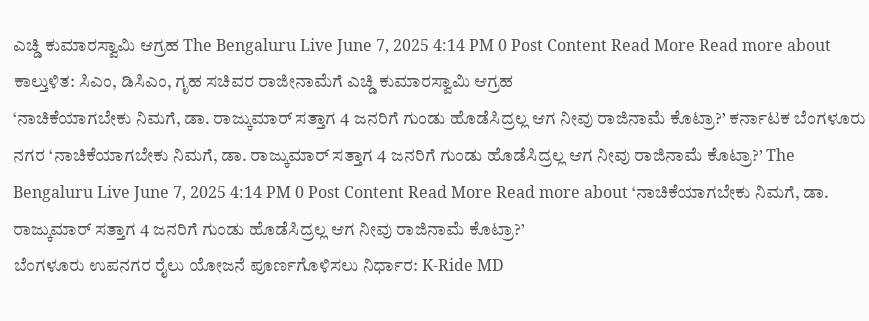ಎಚ್ಡಿ ಕುಮಾರಸ್ವಾಮಿ ಆಗ್ರಹ The Bengaluru Live June 7, 2025 4:14 PM 0 Post Content Read More Read more about ಕಾಲ್ತುಳಿತ: ಸಿಎಂ, ಡಿಸಿಎಂ, ಗೃಹ ಸಚಿವರ ರಾಜೀನಾಮೆಗೆ ಎಚ್ಡಿ ಕುಮಾರಸ್ವಾಮಿ ಆಗ್ರಹ
‘ನಾಚಿಕೆಯಾಗಬೇಕು ನಿಮಗೆ, ಡಾ. ರಾಜ್ಕುಮಾರ್ ಸತ್ತಾಗ 4 ಜನರಿಗೆ ಗುಂಡು ಹೊಡೆಸಿದ್ರಲ್ಲ ಆಗ ನೀವು ರಾಜಿನಾಮೆ ಕೊಟ್ರಾ?’ ಕರ್ನಾಟಕ ಬೆಂಗಳೂರು ನಗರ ‘ನಾಚಿಕೆಯಾಗಬೇಕು ನಿಮಗೆ, ಡಾ. ರಾಜ್ಕುಮಾರ್ ಸತ್ತಾಗ 4 ಜನರಿಗೆ ಗುಂಡು ಹೊಡೆಸಿದ್ರಲ್ಲ ಆಗ ನೀವು ರಾಜಿನಾಮೆ ಕೊಟ್ರಾ?’ The Bengaluru Live June 7, 2025 4:14 PM 0 Post Content Read More Read more about ‘ನಾಚಿಕೆಯಾಗಬೇಕು ನಿಮಗೆ, ಡಾ. ರಾಜ್ಕುಮಾರ್ ಸತ್ತಾಗ 4 ಜನರಿಗೆ ಗುಂಡು ಹೊಡೆಸಿದ್ರಲ್ಲ ಆಗ ನೀವು ರಾಜಿನಾಮೆ ಕೊಟ್ರಾ?’
ಬೆಂಗಳೂರು ಉಪನಗರ ರೈಲು ಯೋಜನೆ ಪೂರ್ಣಗೊಳಿಸಲು ನಿರ್ಧಾರ: K-Ride MD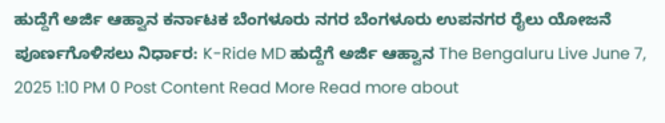ಹುದ್ದೆಗೆ ಅರ್ಜಿ ಆಹ್ವಾನ ಕರ್ನಾಟಕ ಬೆಂಗಳೂರು ನಗರ ಬೆಂಗಳೂರು ಉಪನಗರ ರೈಲು ಯೋಜನೆ ಪೂರ್ಣಗೊಳಿಸಲು ನಿರ್ಧಾರ: K-Ride MD ಹುದ್ದೆಗೆ ಅರ್ಜಿ ಆಹ್ವಾನ The Bengaluru Live June 7, 2025 1:10 PM 0 Post Content Read More Read more about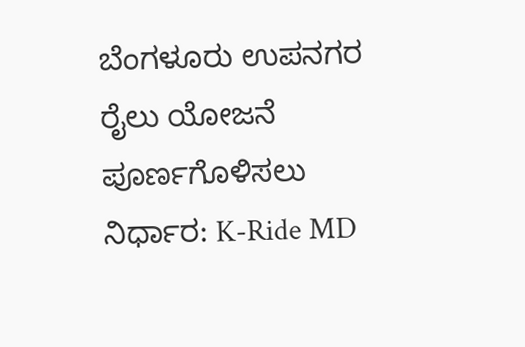ಬೆಂಗಳೂರು ಉಪನಗರ ರೈಲು ಯೋಜನೆ ಪೂರ್ಣಗೊಳಿಸಲು ನಿರ್ಧಾರ: K-Ride MD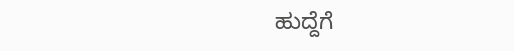ಹುದ್ದೆಗೆ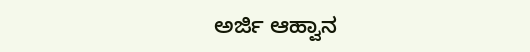ಅರ್ಜಿ ಆಹ್ವಾನ